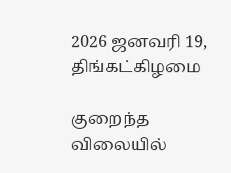2026 ஜனவரி 19, திங்கட்கிழமை

குறைந்த விலையில்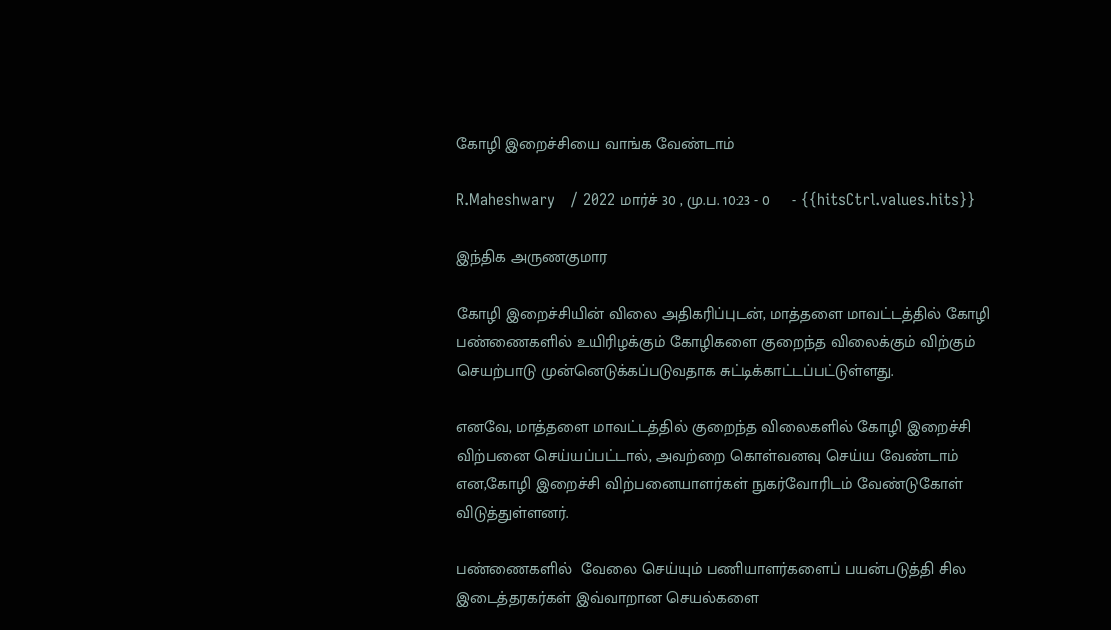கோழி இறைச்சியை வாங்க வேண்டாம்

R.Maheshwary   / 2022 மார்ச் 30 , மு.ப. 10:23 - 0     - {{hitsCtrl.values.hits}}

இந்திக அருணகுமார

கோழி இறைச்சியின் விலை அதிகரிப்புடன், மாத்தளை மாவட்டத்தில் கோழி பண்ணைகளில் உயிரிழக்கும் கோழிகளை குறைந்த விலைக்கும் விற்கும் செயற்பாடு முன்னெடுக்கப்படுவதாக சுட்டிக்காட்டப்பட்டுள்ளது.

எனவே, மாத்தளை மாவட்டத்தில் குறைந்த விலைகளில் கோழி இறைச்சி விற்பனை செய்யப்பட்டால், அவற்றை கொள்வனவு செய்ய வேண்டாம் என,கோழி இறைச்சி விற்பனையாளர்கள் நுகர்வோரிடம் வேண்டுகோள் விடுத்துள்ளனர்.

பண்ணைகளில்  வேலை செய்யும் பணியாளர்களைப் பயன்படுத்தி சில இடைத்தரகர்கள் இவ்வாறான செயல்களை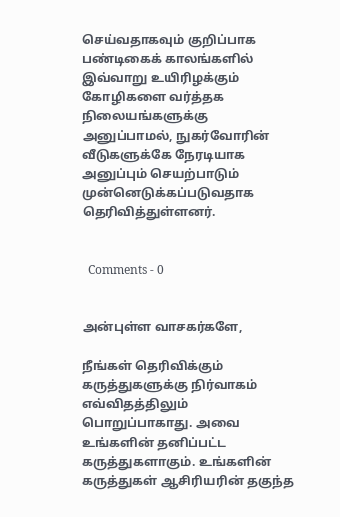செய்வதாகவும் குறிப்பாக பண்டிகைக் காலங்களில் இவ்வாறு உயிரிழக்கும் கோழிகளை வர்த்தக நிலையங்களுக்கு அனுப்பாமல், நுகர்வோரின் வீடுகளுக்கே நேரடியாக அனுப்பும் செயற்பாடும் முன்னெடுக்கப்படுவதாக தெரிவித்துள்ளனர்.


  Comments - 0


அன்புள்ள வாசகர்களே,

நீங்கள் தெரிவிக்கும் கருத்துகளுக்கு நிர்வாகம் எவ்விதத்திலும் பொறுப்பாகாது. அவை உங்களின் தனிப்பட்ட கருத்துகளாகும். உங்களின் கருத்துகள் ஆசிரியரின் தகுந்த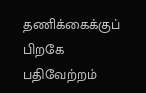தணிக்கைக்குப் பிறகே பதிவேற்றம்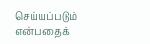செய்யப்படும் என்பதைக்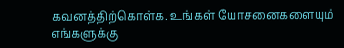கவனத்திற்கொள்க. உங்கள் யோசனைகளையும் எங்களுக்கு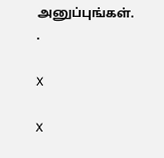அனுப்புங்கள். .

X

X